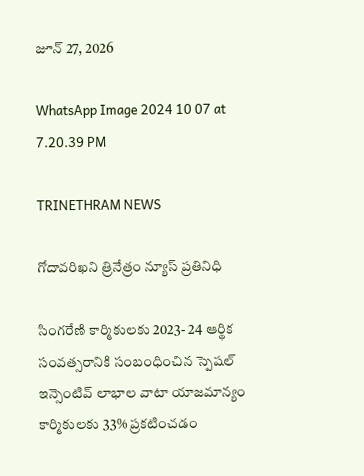జూన్ 27, 2026

WhatsApp Image 2024 10 07 at 7.20.39 PM

TRINETHRAM NEWS

గోదావరిఖని త్రినేత్రం న్యూస్ ప్రతినిధి

సింగరేణి కార్మికులకు 2023- 24 ఆర్థిక సంవత్సరానికి సంబంధించిన స్పెషల్ ఇన్సెంటివ్ లాభాల వాటా యాజమాన్యం కార్మికులకు 33% ప్రకటించడం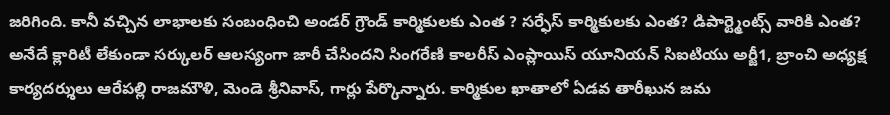జరిగింది. కానీ వచ్చిన లాభాలకు సంబంధించి అండర్ గ్రౌండ్ కార్మికులకు ఎంత ? సర్ఫేస్ కార్మికులకు ఎంత? డిపార్ట్మెంట్స్ వారికి ఎంత? అనేదే క్లారిటీ లేకుండా సర్కులర్ ఆలస్యంగా జారీ చేసిందని సింగరేణి కాలరీస్ ఎంప్లాయిస్ యూనియన్ సిఐటియు అర్జీ1, బ్రాంచి అధ్యక్ష కార్యదర్శులు ఆరేపల్లి రాజమౌళి, మెండె శ్రీనివాస్, గార్లు పేర్కొన్నారు. కార్మికుల ఖాతాలో ఏడవ తారీఖున జమ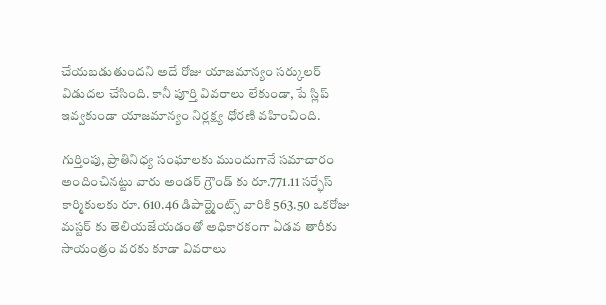చేయబడుతుందని అదే రోజు యాజమాన్యం సర్కులర్ విడుదల చేసింది. కానీ పూర్తి వివరాలు లేకుండా, పే స్లిప్ ఇవ్వకుండా యాజమాన్యం నిర్లక్ష్య ధోరణి వహించింది.

గుర్తింపు, ప్రాతినిధ్య సంఘాలకు ముందుగానే సమాచారం అందించినట్టు వారు అండర్ గ్రౌండ్ కు రూ.771.11 సర్ఫేస్ కార్మికులకు రూ. 610.46 డిపార్ట్మెంట్స్ వారికి 563.50 ఒకరోజు మస్టర్ కు తెలియజేయడంతో అధికారకంగా ఏడవ తారీకు సాయంత్రం వరకు కూడా వివరాలు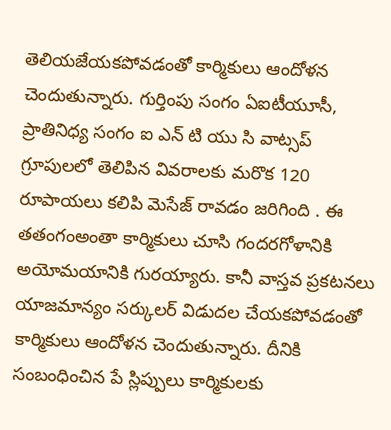తెలియజేయకపోవడంతో కార్మికులు ఆందోళన చెందుతున్నారు. గుర్తింపు సంగం ఏఐటీయూసీ, ప్రాతినిధ్య సంగం ఐ ఎన్ టి యు సి వాట్సప్ గ్రూపులలో తెలిపిన వివరాలకు మరొక 120 రూపాయలు కలిపి మెసేజ్ రావడం జరిగింది ‌. ఈ తతంగంఅంతా కార్మికులు చూసి గందరగోళానికి అయోమయానికి గురయ్యారు. కానీ వాస్తవ ప్రకటనలు యాజమాన్యం సర్కులర్ విడుదల చేయకపోవడంతో కార్మికులు ఆందోళన చెందుతున్నారు. దీనికి సంబంధించిన పే స్లిప్పులు కార్మికులకు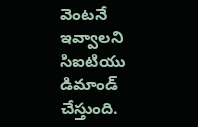వెంటనే ఇవ్వాలని సిఐటియు డిమాండ్ చేస్తుంది.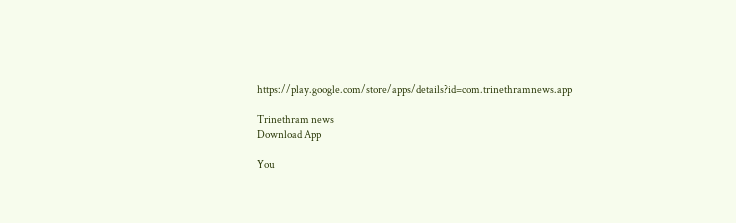https://play.google.com/store/apps/details?id=com.trinethramnews.app

Trinethram news
Download App

You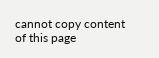cannot copy content of this page